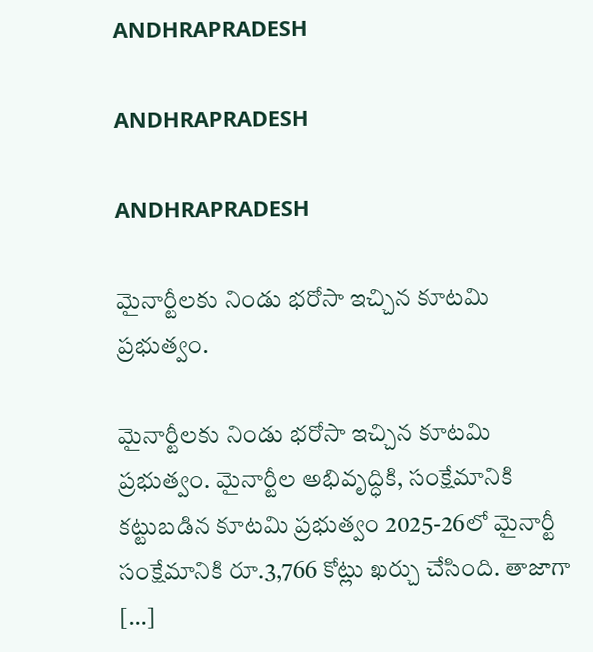ANDHRAPRADESH

ANDHRAPRADESH

ANDHRAPRADESH

మైనార్టీలకు నిండు భరోసా ఇచ్చిన కూటమి ప్రభుత్వం.

మైనార్టీలకు నిండు భరోసా ఇచ్చిన కూటమి ప్రభుత్వం. మైనార్టీల అభివృద్ధికి, సంక్షేమానికి కట్టుబడిన కూటమి ప్రభుత్వం 2025-26లో మైనార్టీ సంక్షేమానికి రూ.3,766 కోట్లు ఖర్చు చేసింది. తాజాగా […]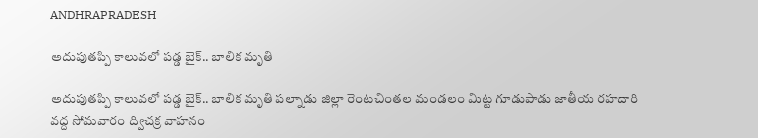ANDHRAPRADESH

అదుపుతప్పి కాలువలో పడ్డ బైక్.. బాలిక మృతి

అదుపుతప్పి కాలువలో పడ్డ బైక్.. బాలిక మృతి పల్నాడు జిల్లా రెంటచింతల మండలం మిట్ట గూడుపాడు జాతీయ రహదారి వద్ద సోమవారం ద్విచక్ర వాహనం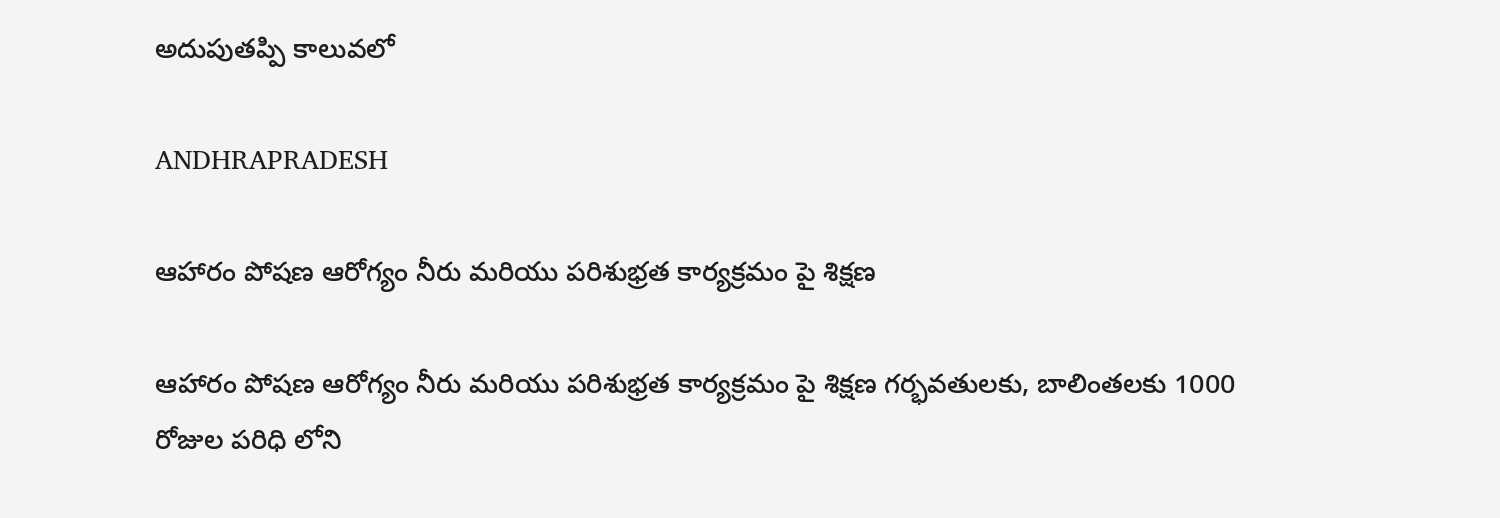అదుపుతప్పి కాలువలో

ANDHRAPRADESH

ఆహారం పోషణ ఆరోగ్యం నీరు మరియు పరిశుభ్రత కార్యక్రమం పై శిక్షణ

ఆహారం పోషణ ఆరోగ్యం నీరు మరియు పరిశుభ్రత కార్యక్రమం పై శిక్షణ గర్భవతులకు, బాలింతలకు 1000 రోజుల పరిధి లోని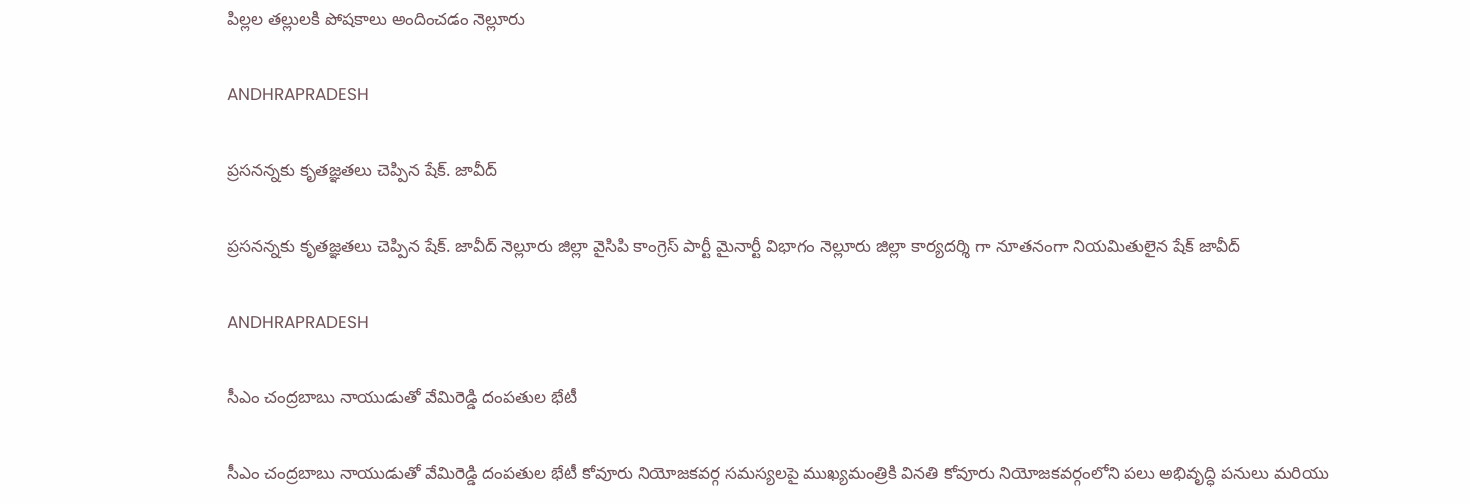పిల్లల తల్లులకి పోషకాలు అందించడం నెల్లూరు

ANDHRAPRADESH

ప్రసనన్నకు కృతజ్ఞతలు చెప్పిన షేక్. జావీద్

ప్రసనన్నకు కృతజ్ఞతలు చెప్పిన షేక్. జావీద్ నెల్లూరు జిల్లా వైసిపి కాంగ్రెస్ పార్టీ మైనార్టీ విభాగం నెల్లూరు జిల్లా కార్యదర్శి గా నూతనంగా నియమితులైన షేక్ జావీద్

ANDHRAPRADESH

సీఎం చంద్రబాబు నాయుడుతో వేమిరెడ్డి దంపతుల భేటీ

సీఎం చంద్రబాబు నాయుడుతో వేమిరెడ్డి దంపతుల భేటీ కోవూరు నియోజకవర్గ సమస్యలపై ముఖ్యమంత్రికి వినతి కోవూరు నియోజకవర్గంలోని పలు అభివృద్ధి పనులు మరియు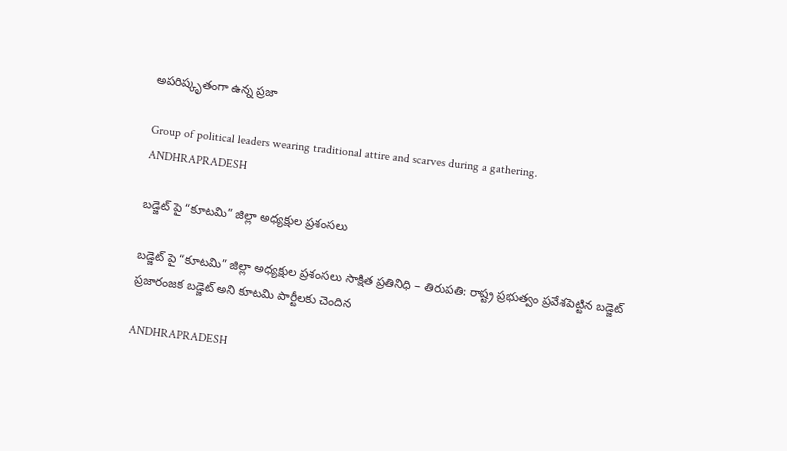అపరిష్కృతంగా ఉన్న ప్రజా

Group of political leaders wearing traditional attire and scarves during a gathering.
ANDHRAPRADESH

బడ్జెట్ పై “కూటమి” జిల్లా అధ్యక్షుల ప్రశంసలు

బడ్జెట్ పై “కూటమి” జిల్లా అధ్యక్షుల ప్రశంసలు సాక్షిత ప్రతినిధి – తిరుప‌తి: రాష్ట్ర ప్ర‌భుత్వం ప్ర‌వేశ‌పెట్టిన బ‌డ్జెట్ ప్ర‌జారంజ‌క బ‌డ్జెట్ అని కూటమి పార్టీలకు చెందిన

ANDHRAPRADESH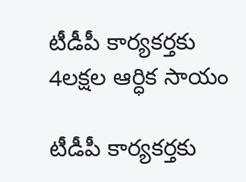టీడీపీ కార్యకర్తకు 4లక్షల ఆర్ధిక సాయం

టీడీపీ కార్యకర్తకు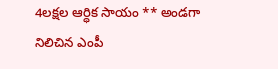4లక్షల ఆర్ధిక సాయం ** అండగా నిలిచిన ఎంపీ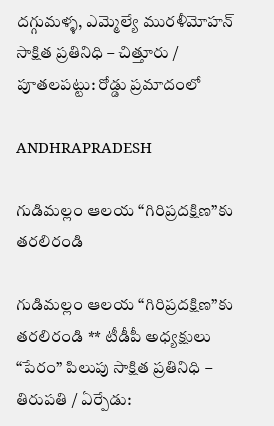దగ్గుమళ్ళ, ఎమ్మెల్యే మురళీమోహన్ సాక్షిత ప్రతినిధి – చిత్తూరు / పూతలపట్టు: రోడ్డు ప్రమాదంలో

ANDHRAPRADESH

గుడిమల్లం ఆలయ “గిరిప్రదక్షిణ”కు తరలిరండి

గుడిమల్లం ఆలయ “గిరిప్రదక్షిణ”కు తరలిరండి ** టీడీపీ అధ్యక్షులు “పేరం” పిలుపు సాక్షిత ప్రతినిధి – తిరుపతి / ఏర్పేడు: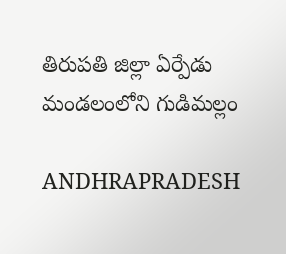తిరుపతి జిల్లా ఏర్పేడు మండలంలోని గుడిమల్లం

ANDHRAPRADESH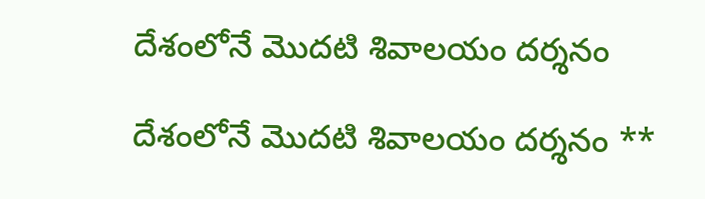దేశంలోనే మొదటి శివాలయం దర్శనం

దేశంలోనే మొదటి శివాలయం దర్శనం **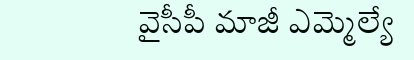వైసీపీ మాజీ ఎమ్మెల్యే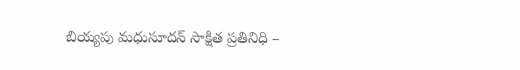బియ్యపు మధుసూదన్ సాక్షిత ప్రతినిధి –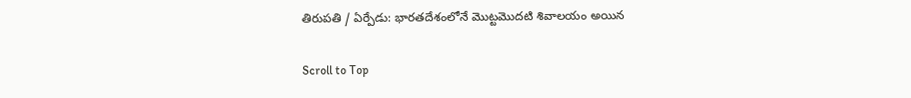తిరుపతి / ఏర్పేడు: భారతదేశంలోనే మొట్టమొదటి శివాలయం అయిన

Scroll to Top